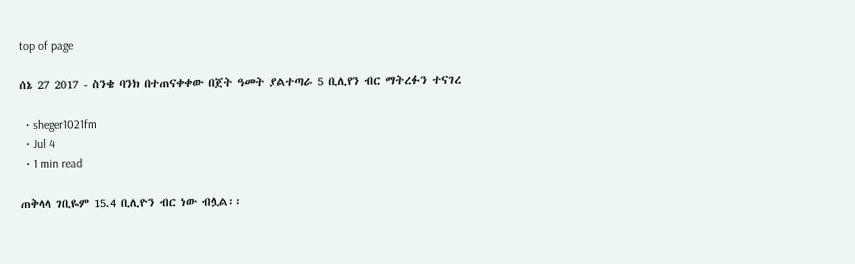top of page

ሰኔ 27 2017 - ስንቄ ባንክ በተጠናቀቀው በጀት ዓመት ያልተጣራ 5 ቢሊየን ብር ማትረፉን ተናገረ

  • sheger1021fm
  • Jul 4
  • 1 min read

ጠቅላላ ገቢዬም 15.4 ቢሊዮን ብር ነው ብሏል፡፡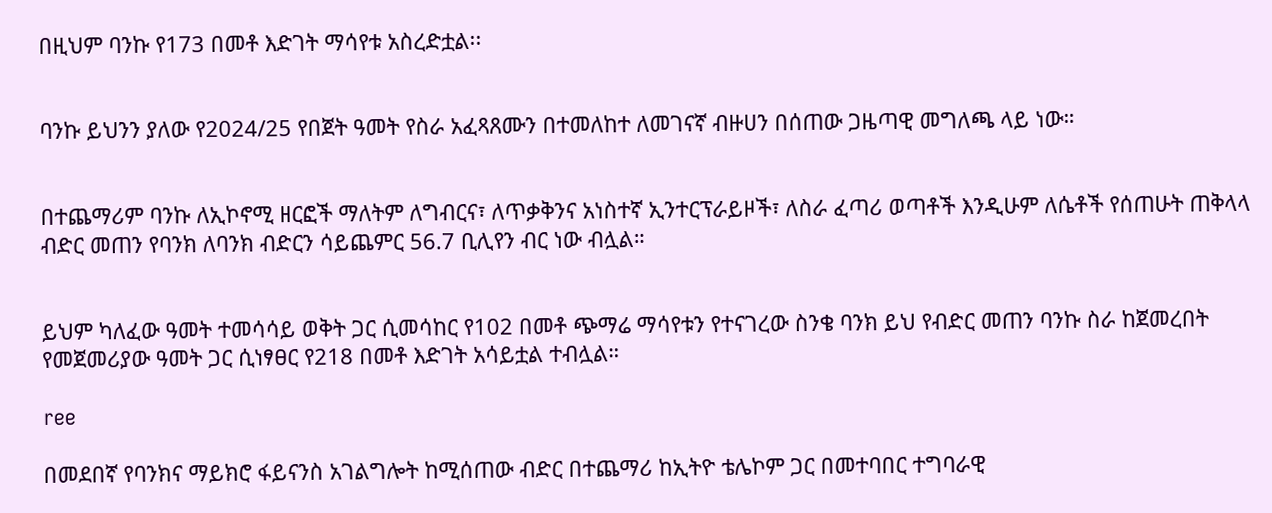በዚህም ባንኩ የ173 በመቶ እድገት ማሳየቱ አስረድቷል፡፡


ባንኩ ይህንን ያለው የ2024/25 የበጀት ዓመት የስራ አፈጻጸሙን በተመለከተ ለመገናኛ ብዙሀን በሰጠው ጋዜጣዊ መግለጫ ላይ ነው።


በተጨማሪም ባንኩ ለኢኮኖሚ ዘርፎች ማለትም ለግብርና፣ ለጥቃቅንና አነስተኛ ኢንተርፕራይዞች፣ ለስራ ፈጣሪ ወጣቶች እንዲሁም ለሴቶች የሰጠሁት ጠቅላላ ብድር መጠን የባንክ ለባንክ ብድርን ሳይጨምር 56.7 ቢሊየን ብር ነው ብሏል።


ይህም ካለፈው ዓመት ተመሳሳይ ወቅት ጋር ሲመሳከር የ102 በመቶ ጭማሬ ማሳየቱን የተናገረው ስንቄ ባንክ ይህ የብድር መጠን ባንኩ ስራ ከጀመረበት የመጀመሪያው ዓመት ጋር ሲነፃፀር የ218 በመቶ እድገት አሳይቷል ተብሏል።

ree

በመደበኛ የባንክና ማይክሮ ፋይናንስ አገልግሎት ከሚሰጠው ብድር በተጨማሪ ከኢትዮ ቴሌኮም ጋር በመተባበር ተግባራዊ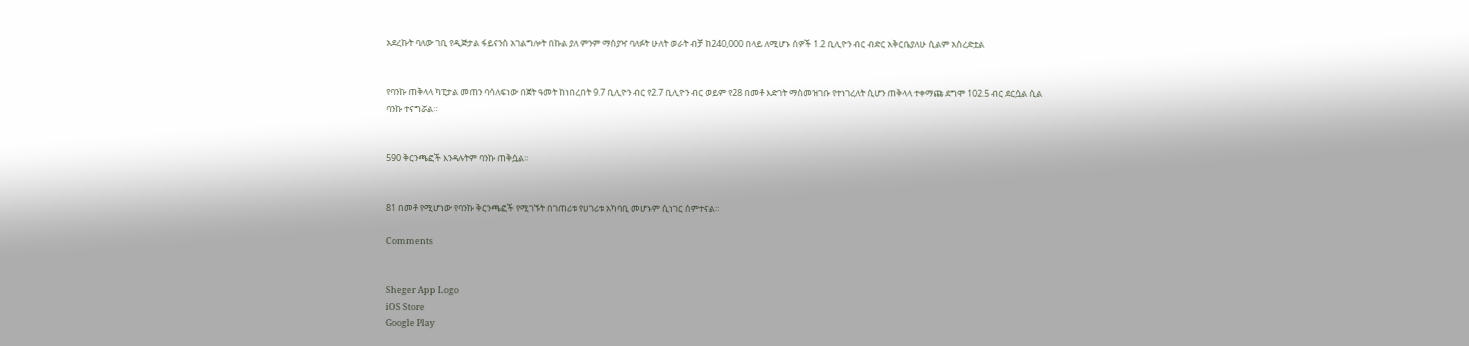አደረኩት ባለው ገቢ የዲጅታል ፋይናንስ አገልግሎት በኩል ያለ ምንም ማስያዣ ባለፉት ሁለት ወራት ብቻ ከ240,000 በላይ ለሚሆኑ ሰዎች 1.2 ቢሊዮን ብር ብድር አቅርቤያለሁ ሲልም አስረድቷል


የባንኩ ጠቅላላ ካፒታል መጠን ባሳለፍነው በጀት ዓመት ከነበረበት 9.7 ቢሊዮን ብር የ2.7 ቢሊዮን ብር ወይም የ28 በመቶ እድገት ማስመዝገቡ የተነገረለት ሲሆን ጠቅላላ ተቀማጩ ደግሞ 102.5 ብር ደርሷል ሲል ባንኩ ተናግሯል።


590 ቅርንጫፎች እንዳሉትም ባንኩ ጠቅሷል፡፡


81 በመቶ የሚሆነው የባንኩ ቅርንጫፎች የሚገኙት በገጠሪቱ የሀገሪቱ አካባቢ መሆኑም ሲነገር ሰምተናል።

Comments


Sheger App Logo
iOS Store
Google Play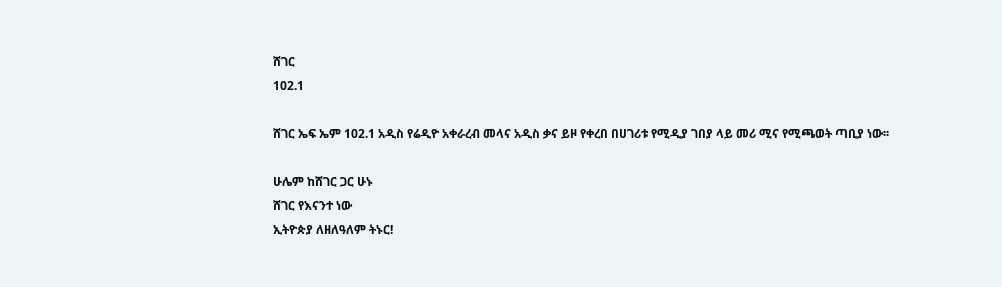ሸገር
102.1

ሸገር ኤፍ ኤም 102.1 አዲስ የሬዲዮ አቀራረብ መላና አዲስ ቃና ይዞ የቀረበ በሀገሪቱ የሚዲያ ገበያ ላይ መሪ ሚና የሚጫወት ጣቢያ ነው፡፡

ሁሌም ከሸገር ጋር ሁኑ
ሸገር የእናንተ ነው
ኢትዮጵያ ለዘለዓለም ትኑር!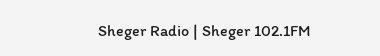Sheger Radio | Sheger 102.1FM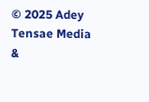© 2025 Adey Tensae Media &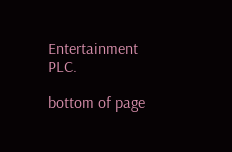Entertainment PLC.

bottom of page